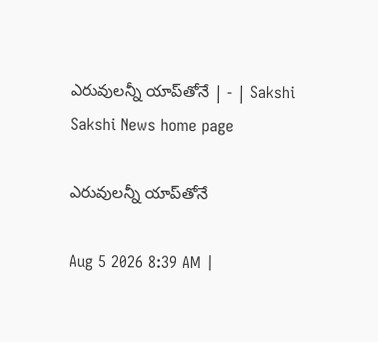ఎరువులన్నీ యాప్‌తోనే | - | Sakshi
Sakshi News home page

ఎరువులన్నీ యాప్‌తోనే

Aug 5 2026 8:39 AM |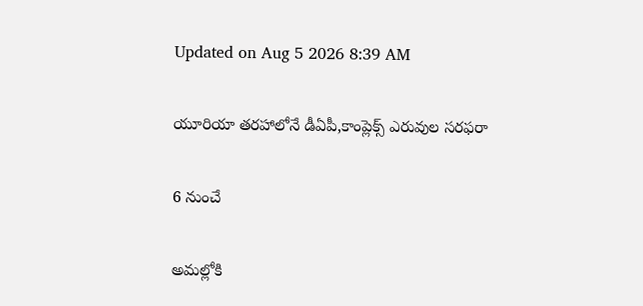Updated on Aug 5 2026 8:39 AM

యూరియా తరహాలోనే డీఏపీ,కాంప్లెక్స్‌ ఎరువుల సరఫరా

6 నుంచే

అమల్లోకి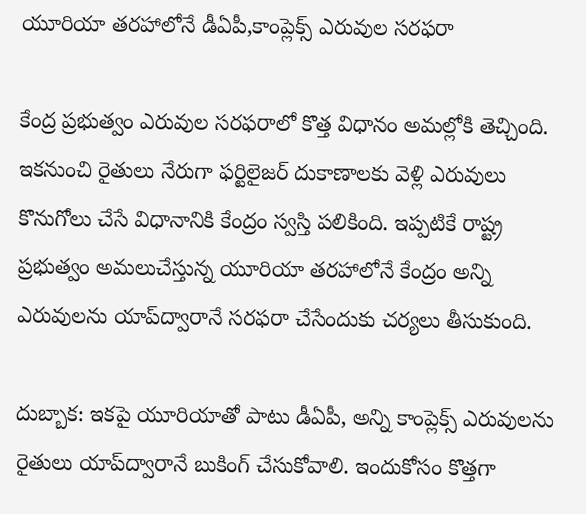యూరియా తరహాలోనే డీఏపీ,కాంప్లెక్స్‌ ఎరువుల సరఫరా

కేంద్ర ప్రభుత్వం ఎరువుల సరఫరాలో కొత్త విధానం అమల్లోకి తెచ్చింది. ఇకనుంచి రైతులు నేరుగా ఫర్టిలైజర్‌ దుకాణాలకు వెళ్లి ఎరువులు కొనుగోలు చేసే విధానానికి కేంద్రం స్వస్తి పలికింది. ఇప్పటికే రాష్ట్ర ప్రభుత్వం అమలుచేస్తున్న యూరియా తరహాలోనే కేంద్రం అన్ని ఎరువులను యాప్‌ద్వారానే సరఫరా చేసేందుకు చర్యలు తీసుకుంది.

దుబ్బాక: ఇకపై యూరియాతో పాటు డీఏపీ, అన్ని కాంప్లెక్స్‌ ఎరువులను రైతులు యాప్‌ద్వారానే బుకింగ్‌ చేసుకోవాలి. ఇందుకోసం కొత్తగా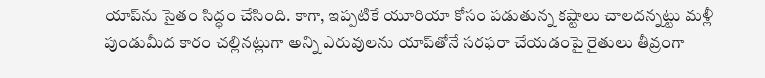యాప్‌ను సైతం సిద్ధం చేసింది. కాగా, ఇప్పటికే యూరియా కోసం పడుతున్న కష్టాలు చాలదన్నట్టు మళ్లీ పుండుమీద కారం చల్లినట్లుగా అన్ని ఎరువులను యాప్‌తోనే సరఫరా చేయడంపై రైతులు తీవ్రంగా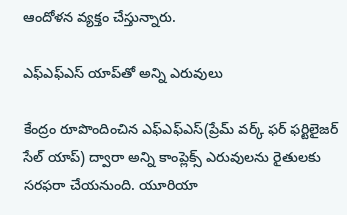ఆందోళన వ్యక్తం చేస్తున్నారు.

ఎఫ్‌ఎఫ్‌ఎస్‌ యాప్‌తో అన్ని ఎరువులు

కేంద్రం రూపొందించిన ఎఫ్‌ఎఫ్‌ఎస్‌(ప్రేమ్‌ వర్క్‌ ఫర్‌ ఫర్టిలైజర్‌ సేల్‌ యాప్‌) ద్వారా అన్ని కాంప్లెక్స్‌ ఎరువులను రైతులకు సరఫరా చేయనుంది. యూరియా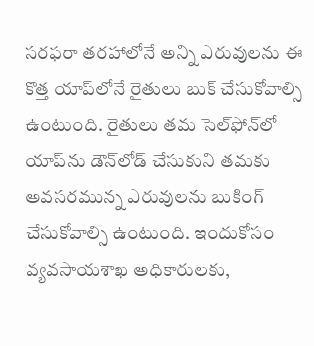సరఫరా తరహాలోనే అన్ని ఎరువులను ఈ కొత్త యాప్‌లోనే రైతులు బుక్‌ చేసుకోవాల్సి ఉంటుంది. రైతులు తమ సెల్‌ఫోన్‌లో యాప్‌ను డౌన్‌లోడ్‌ చేసుకుని తమకు అవసరమున్న ఎరువులను బుకింగ్‌ చేసుకోవాల్సి ఉంటుంది. ఇందుకోసం వ్యవసాయశాఖ అధికారులకు,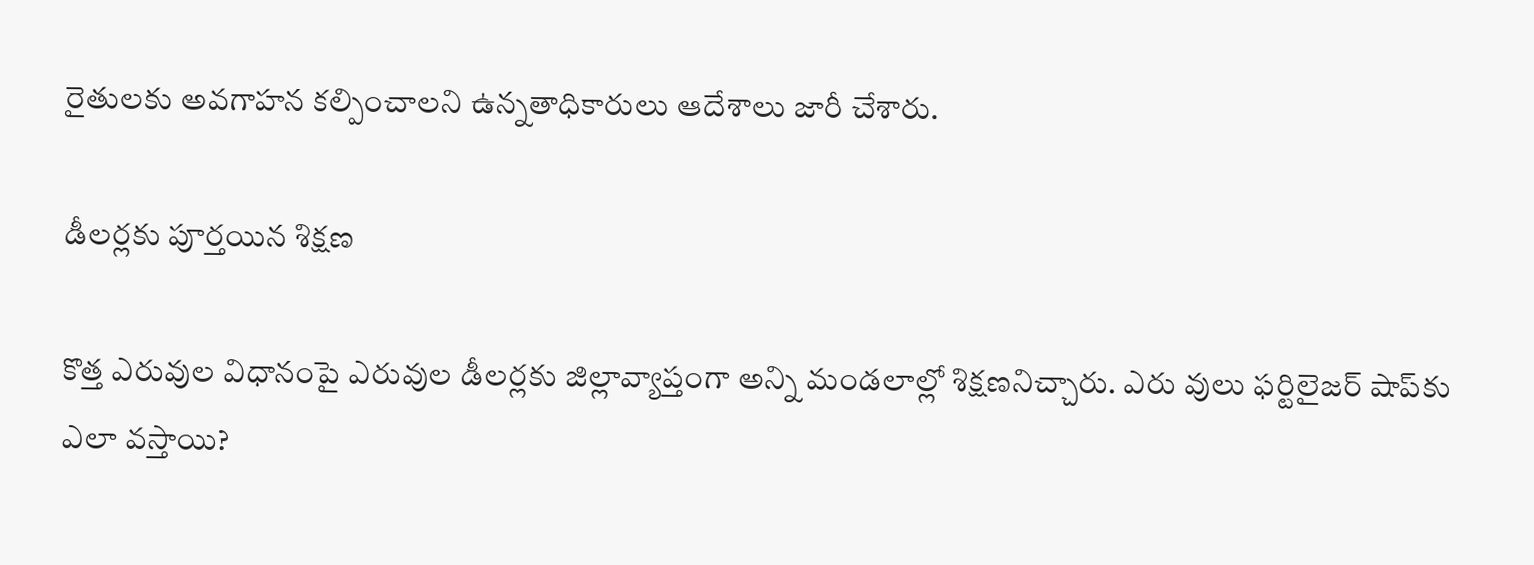రైతులకు అవగాహన కల్పించాలని ఉన్నతాధికారులు ఆదేశాలు జారీ చేశారు.

డీలర్లకు పూర్తయిన శిక్షణ

కొత్త ఎరువుల విధానంపై ఎరువుల డీలర్లకు జిల్లావ్యాప్తంగా అన్ని మండలాల్లో శిక్షణనిచ్చారు. ఎరు వులు ఫర్టిలైజర్‌ షాప్‌కు ఎలా వస్తాయి?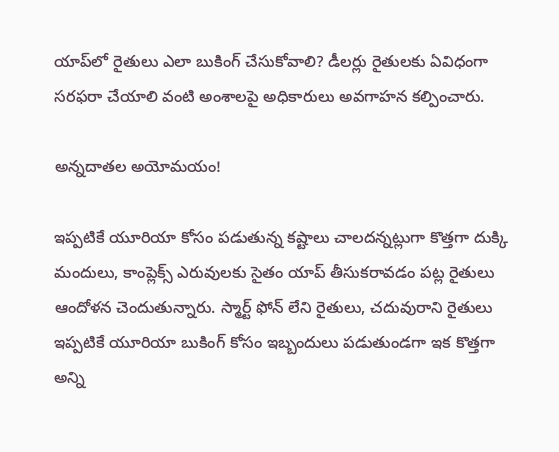యాప్‌లో రైతులు ఎలా బుకింగ్‌ చేసుకోవాలి? డీలర్లు రైతులకు ఏవిధంగా సరఫరా చేయాలి వంటి అంశాలపై అధికారులు అవగాహన కల్పించారు.

అన్నదాతల అయోమయం!

ఇప్పటికే యూరియా కోసం పడుతున్న కష్టాలు చాలదన్నట్లుగా కొత్తగా దుక్కి మందులు, కాంప్లెక్స్‌ ఎరువులకు సైతం యాప్‌ తీసుకరావడం పట్ల రైతులు ఆందోళన చెందుతున్నారు. స్మార్ట్‌ ఫోన్‌ లేని రైతులు, చదువురాని రైతులు ఇప్పటికే యూరియా బుకింగ్‌ కోసం ఇబ్బందులు పడుతుండగా ఇక కొత్తగా అన్ని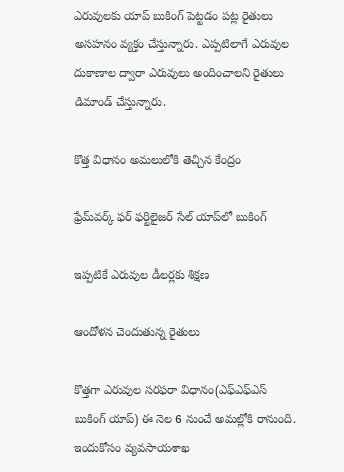ఎరువులకు యాప్‌ బుకింగ్‌ పెట్టడం పట్ల రైతులు అసహనం వ్యక్తం చేస్తున్నారు. ఎప్పటిలాగే ఎరువుల దుకాణాల ద్వారా ఎరువులు అందించాలని రైతులు డిమాండ్‌ చేస్తున్నారు.

కొత్త విధానం అమలులోకి తెచ్చిన కేంద్రం

ఫ్రేమ్‌వర్క్‌ ఫర్‌ ఫర్టిలైజర్‌ సేల్‌ యాప్‌లో బుకింగ్‌

ఇప్పటికే ఎరువుల డీలర్లకు శిక్షణ

ఆందోళన చెందుతున్న రైతులు

కొత్తగా ఎరువుల సరఫరా విధానం(ఎఫ్‌ఎఫ్‌ఎస్‌ బుకింగ్‌ యాప్‌) ఈ నెల 6 నుంచే అమల్లోకి రానుంది. ఇందుకోసం వ్యవసాయశాఖ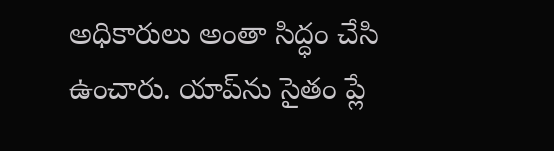అధికారులు అంతా సిద్ధం చేసి ఉంచారు. యాప్‌ను సైతం ప్లే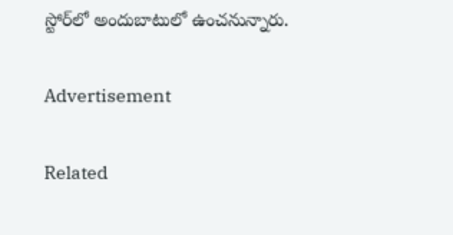స్టోర్‌లో అందుబాటులో ఉంచనున్నారు.

Advertisement

Related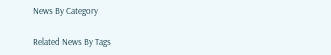News By Category

Related News By Tags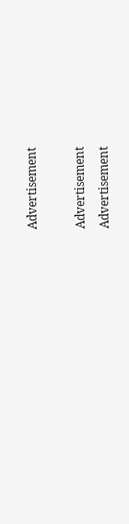Advertisement

Advertisement
Advertisement